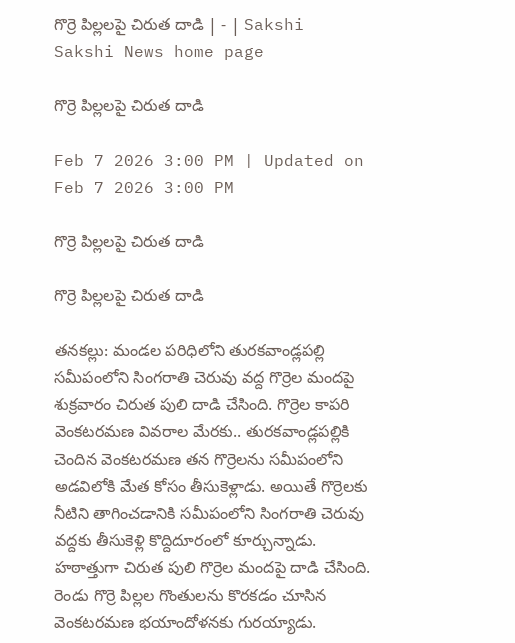గొర్రె పిల్లలపై చిరుత దాడి | - | Sakshi
Sakshi News home page

గొర్రె పిల్లలపై చిరుత దాడి

Feb 7 2026 3:00 PM | Updated on Feb 7 2026 3:00 PM

గొర్రె పిల్లలపై చిరుత దాడి

గొర్రె పిల్లలపై చిరుత దాడి

తనకల్లు: మండల పరిధిలోని తురకవాండ్లపల్లి సమీపంలోని సింగరాతి చెరువు వద్ద గొర్రెల మందపై శుక్రవారం చిరుత పులి దాడి చేసింది. గొర్రెల కాపరి వెంకటరమణ వివరాల మేరకు.. తురకవాండ్లపల్లికి చెందిన వెంకటరమణ తన గొర్రెలను సమీపంలోని అడవిలోకి మేత కోసం తీసుకెళ్లాడు. అయితే గొర్రెలకు నీటిని తాగించడానికి సమీపంలోని సింగరాతి చెరువు వద్దకు తీసుకెళ్లి కొద్దిదూరంలో కూర్చున్నాడు. హఠాత్తుగా చిరుత పులి గొర్రెల మందపై దాడి చేసింది. రెండు గొర్రె పిల్లల గొంతులను కొరకడం చూసిన వెంకటరమణ భయాందోళనకు గురయ్యాడు.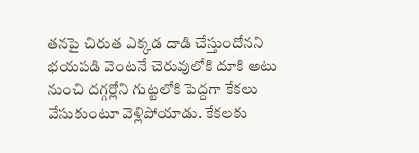తనపై చిరుత ఎక్కడ దాడి చేస్తుందోనని భయపడి వెంటనే చెరువులోకి దూకి అటు నుంచి దగ్గర్లోని గుట్టలోకి పెద్దగా కేకలు వేసుకుంటూ వెళ్లిపోయాడు. కేకలకు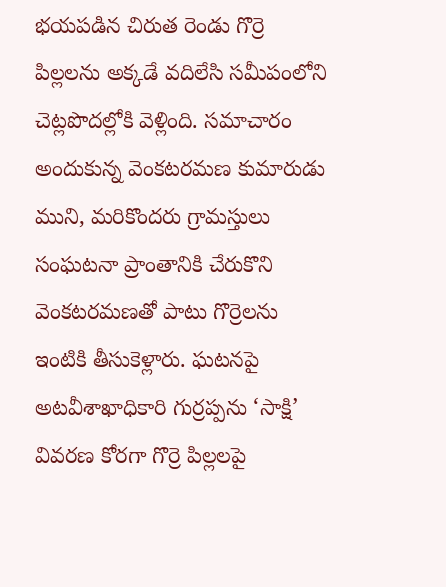భయపడిన చిరుత రెండు గొర్రె పిల్లలను అక్కడే వదిలేసి సమీపంలోని చెట్లపొదల్లోకి వెళ్లింది. సమాచారం అందుకున్న వెంకటరమణ కుమారుడు ముని, మరికొందరు గ్రామస్తులు సంఘటనా ప్రాంతానికి చేరుకొని వెంకటరమణతో పాటు గొర్రెలను ఇంటికి తీసుకెళ్లారు. ఘటనపై అటవీశాఖాధికారి గుర్రప్పను ‘సాక్షి’ వివరణ కోరగా గొర్రె పిల్లలపై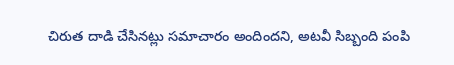చిరుత దాడి చేసినట్లు సమాచారం అందిందని, అటవీ సిబ్బంది పంపి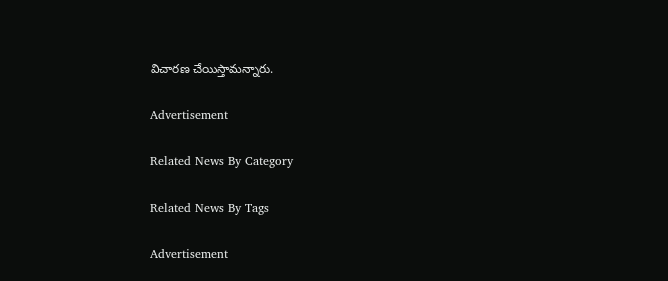విచారణ చేయిస్తామన్నారు.

Advertisement

Related News By Category

Related News By Tags

Advertisement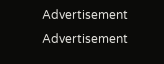Advertisement
Advertisement